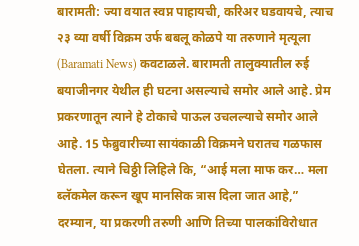बारामती: ज्या वयात स्वप्न पाहायची, करिअर घडवायचे, त्याच २३ व्या वर्षी विक्रम उर्फ बबलू कोळपे या तरुणाने मृत्यूला (Baramati News) कवटाळले. बारामती तालुक्यातील रुई बयाजीनगर येथील ही घटना असल्याचे समोर आले आहे. प्रेम प्रकरणातून त्याने हे टोकाचे पाऊल उचलल्याचे समोर आले आहे. 15 फेब्रुवारीच्या सायंकाळी विक्रमने घरातच गळफास घेतला. त्याने चिठ्ठी लिहिले कि, “आई मला माफ कर… मला ब्लॅकमेल करून खूप मानसिक त्रास दिला जात आहे,” दरम्यान, या प्रकरणी तरुणी आणि तिच्या पालकांविरोधात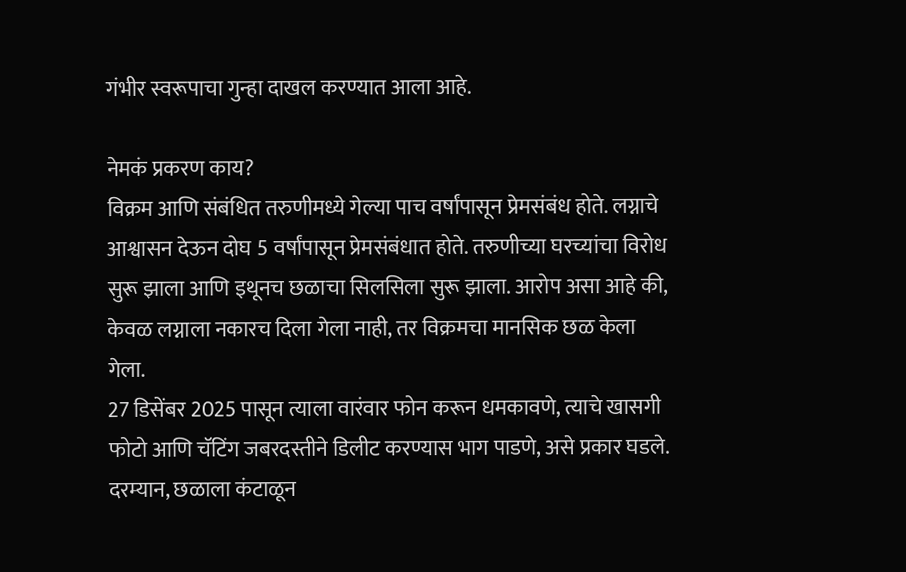गंभीर स्वरूपाचा गुन्हा दाखल करण्यात आला आहे.

नेमकं प्रकरण काय?
विक्रम आणि संबंधित तरुणीमध्ये गेल्या पाच वर्षांपासून प्रेमसंबंध होते. लग्नाचे आश्वासन देऊन दोघ 5 वर्षांपासून प्रेमसंबंधात होते. तरुणीच्या घरच्यांचा विरोध सुरू झाला आणि इथूनच छळाचा सिलसिला सुरू झाला. आरोप असा आहे की, केवळ लग्नाला नकारच दिला गेला नाही, तर विक्रमचा मानसिक छळ केला गेला.
27 डिसेंबर 2025 पासून त्याला वारंवार फोन करून धमकावणे, त्याचे खासगी फोटो आणि चॅटिंग जबरदस्तीने डिलीट करण्यास भाग पाडणे, असे प्रकार घडले. दरम्यान, छळाला कंटाळून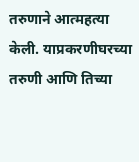तरुणाने आत्महत्या केली. याप्रकरणीघरच्या तरुणी आणि तिच्या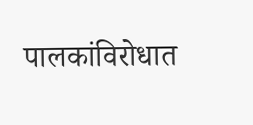पालकांविरोधात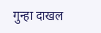गुन्हा दाखल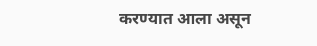करण्यात आला असून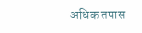अधिक तपास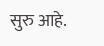सुरु आहे.